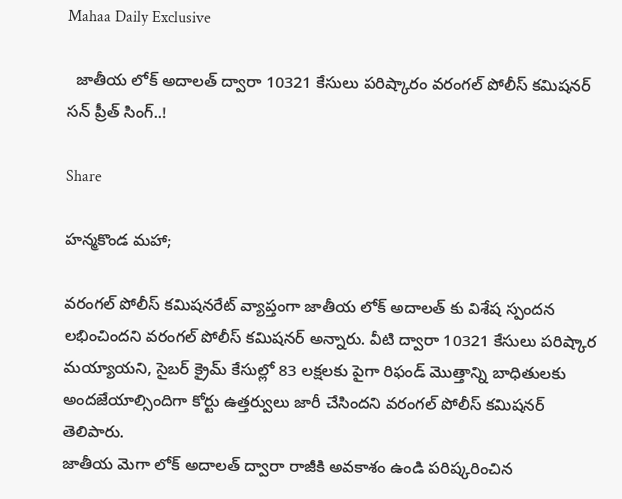Mahaa Daily Exclusive

  జాతీయ లోక్ అదాలత్ ద్వారా 10321 కేసులు పరిష్కారం వరంగల్ పోలీస్ కమిషనర్ సన్ ప్రీత్ సింగ్..!

Share

హన్మకొండ మహా;

వరంగల్ పోలీస్ కమిషనరేట్ వ్యాప్తంగా జాతీయ లోక్‌ అదాలత్‌ కు విశేష స్పందన లభించిందని వరంగల్ పోలీస్ కమిషనర్ అన్నారు. వీటి ద్వారా 10321 కేసులు పరిష్కార మయ్యాయని, సైబర్ క్రైమ్ కేసుల్లో 83 లక్షలకు పైగా రిఫండ్ మొత్తాన్ని బాధితులకు అందజేయాల్సిందిగా కోర్టు ఉత్తర్వులు జారీ చేసిందని వరంగల్ పోలీస్ కమిషనర్ తెలిపారు.
జాతీయ మెగా లోక్ అదాలత్ ద్వారా రాజీకి అవకాశం ఉండి పరిష్కరించిన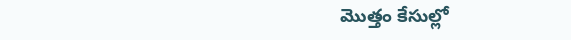మొత్తం కేసుల్లో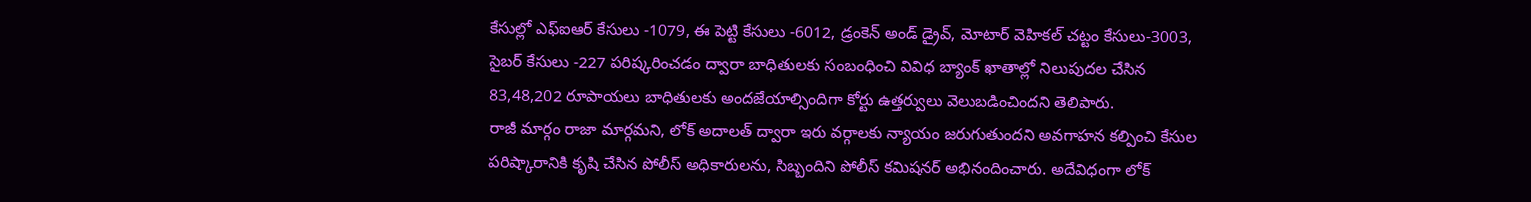కేసుల్లో ఎఫ్ఐఆర్ కేసులు -1079, ఈ పెట్టి కేసులు -6012, డ్రంకెన్ అండ్ డ్రైవ్, మోటార్ వెహికల్ చట్టం కేసులు-3003, సైబర్ కేసులు -227 పరిష్కరించడం ద్వారా బాధితులకు సంబంధించి వివిధ బ్యాంక్ ఖాతాల్లో నిలుపుదల చేసిన 83,48,202 రూపాయలు బాధితులకు అందజేయాల్సిందిగా కోర్టు ఉత్తర్వులు వెలుబడించిందని తెలిపారు.
రాజీ మార్గం రాజా మార్గమని, లోక్ అదాలత్ ద్వారా ఇరు వర్గాలకు న్యాయం జరుగుతుందని అవగాహన కల్పించి కేసుల పరిష్కారానికి కృషి చేసిన పోలీస్ అధికారులను, సిబ్బందిని పోలీస్ కమిషనర్ అభినందించారు. అదేవిధంగా లోక్‌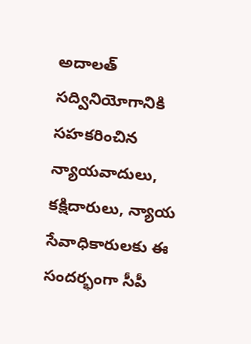అదాలత్‌ సద్వినియోగానికి సహకరించిన న్యాయవాదులు, కక్షిదారులు, న్యాయ సేవాధికారులకు ఈ సందర్భంగా సీపీ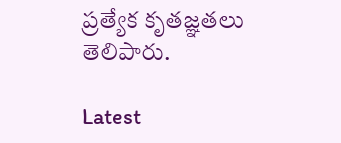ప్రత్యేక కృతజ్ఞతలు తెలిపారు.

Latest